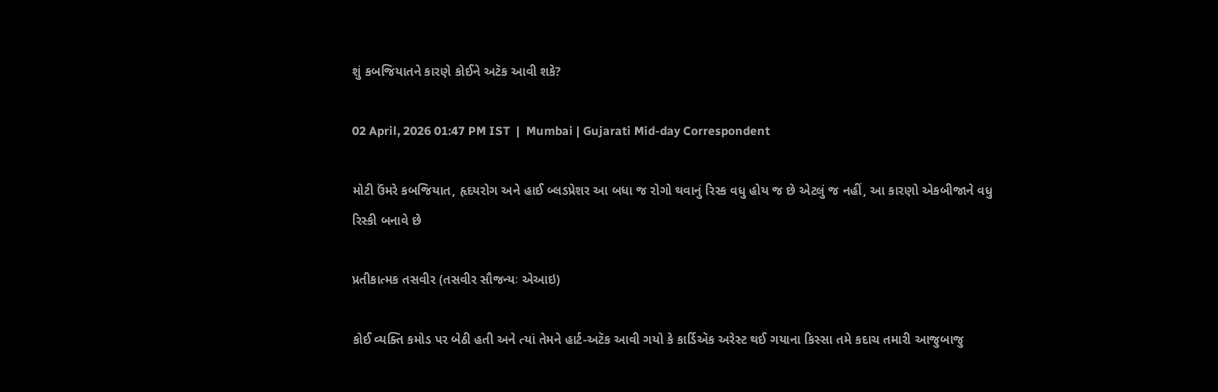શું કબજિયાતને કારણે કોઈને અટૅક આવી શકે?

02 April, 2026 01:47 PM IST  |  Mumbai | Gujarati Mid-day Correspondent

મોટી ઉંમરે કબજિયાત, હૃદયરોગ અને હાઈ બ્લડપ્રેશર આ બધા જ રોગો થવાનું રિસ્ક વધુ હોય જ છે એટલું જ નહીં, આ કારણો એકબીજાને વધુ રિસ્કી બનાવે છે

પ્રતીકાત્મક તસવીર (તસવીર સૌજન્યઃ એઆઇ)

કોઈ વ્યક્તિ કમોડ પર બેઠી હતી અને ત્યાં તેમને હાર્ટ-અટૅક આવી ગયો કે કાર્ડિઍક અરેસ્ટ થઈ ગયાના કિસ્સા તમે કદાચ તમારી આજુબાજુ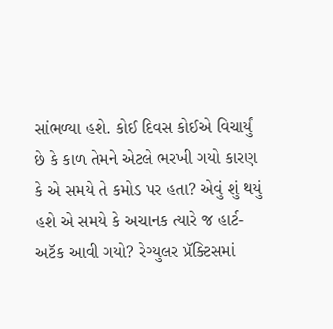સાંભળ્યા હશે. કોઈ દિવસ કોઈએ વિચાર્યું છે કે કાળ તેમને એટલે ભરખી ગયો કારણ કે એ સમયે તે કમોડ પર હતા? એવું શું થયું હશે એ સમયે કે અચાનક ત્યારે જ હાર્ટ-અટૅક આવી ગયો? રેગ્યુલર પ્રૅક્ટિસમાં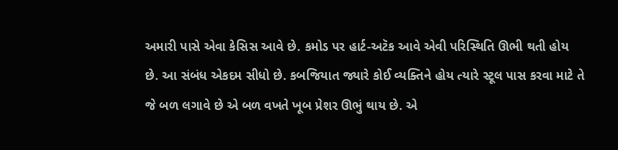અમારી પાસે એવા કેસિસ આવે છે. કમોડ પર હાર્ટ-અટૅક આવે એવી પરિસ્થિતિ ઊભી થતી હોય છે. આ સંબંધ એકદમ સીધો છે. કબજિયાત જ્યારે કોઈ વ્યક્તિને હોય ત્યારે સ્ટૂલ પાસ કરવા માટે તે જે બળ લગાવે છે એ બળ વખતે ખૂબ પ્રેશર ઊભું થાય છે. એ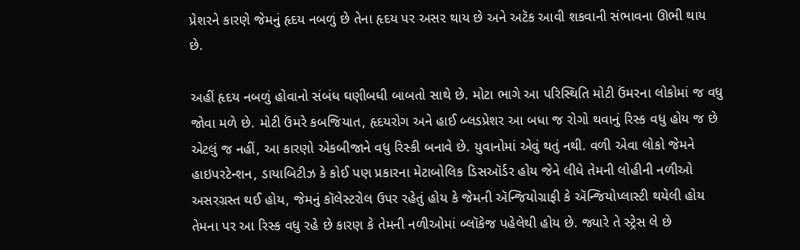પ્રેશરને કારણે જેમનું હૃદય નબળું છે તેના હૃદય પર અસર થાય છે અને અટૅક આવી શકવાની સંભાવના ઊભી થાય છે.

અહીં હૃદય નબળું હોવાનો સંબંધ ઘણીબધી બાબતો સાથે છે. મોટા ભાગે આ પરિસ્થિતિ મોટી ઉંમરના લોકોમાં જ વધુ જોવા મળે છે. મોટી ઉંમરે કબજિયાત, હૃદયરોગ અને હાઈ બ્લડપ્રેશર આ બધા જ રોગો થવાનું રિસ્ક વધુ હોય જ છે એટલું જ નહીં, આ કારણો એકબીજાને વધુ રિસ્કી બનાવે છે. યુવાનોમાં એવું થતું નથી. વળી એવા લોકો જેમને હાઇપરટેન્શન, ડાયાબિટીઝ કે કોઈ પણ પ્રકારના મેટાબોલિક ડિસઑર્ડર હોય જેને લીધે તેમની લોહીની નળીઓ અસરગ્રસ્ત થઈ હોય, જેમનું કૉલેસ્ટરોલ ઉપર રહેતું હોય કે જેમની ઍન્જિયોગ્રાફી કે ઍન્જિયોપ્લાસ્ટી થયેલી હોય તેમના પર આ રિસ્ક વધુ રહે છે કારણ કે તેમની નળીઓમાં બ્લૉકેજ પહેલેથી હોય છે. જ્યારે તે સ્ટ્રેસ લે છે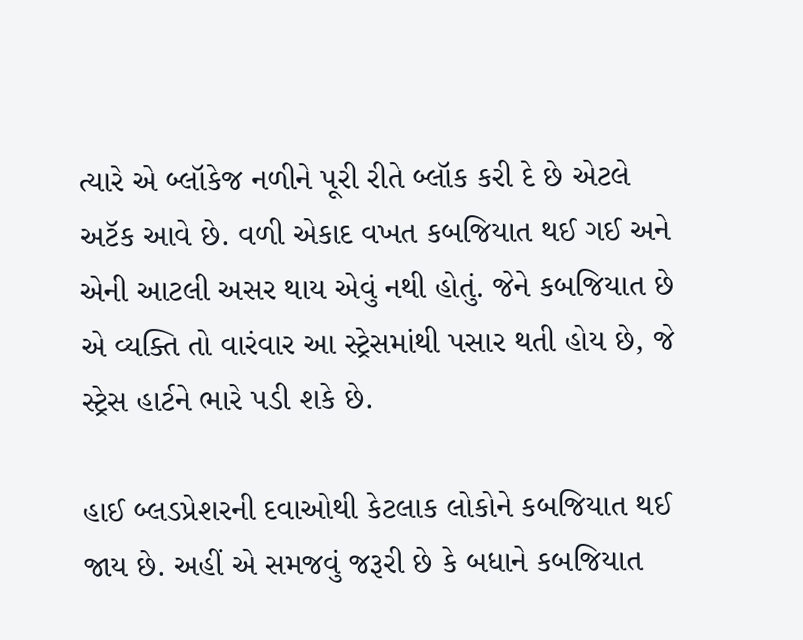ત્યારે એ બ્લૉકેજ નળીને પૂરી રીતે બ્લૉક કરી દે છે એટલે અટૅક આવે છે. વળી એકાદ વખત કબજિયાત થઈ ગઈ અને એની આટલી અસર થાય એવું નથી હોતું. જેને કબજિયાત છે એ વ્યક્તિ તો વારંવાર આ સ્ટ્રેસમાંથી પસાર થતી હોય છે, જે સ્ટ્રેસ હાર્ટને ભારે પડી શકે છે.

હાઈ બ્લડપ્રેશરની દવાઓથી કેટલાક લોકોને કબજિયાત થઈ જાય છે. અહીં એ સમજવું જરૂરી છે કે બધાને કબજિયાત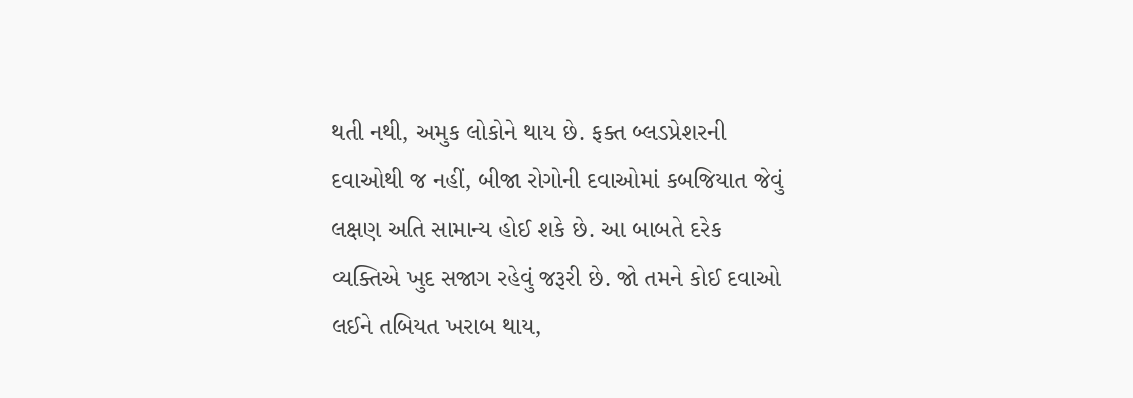થતી નથી, અમુક લોકોને થાય છે. ફક્ત બ્લડપ્રેશરની દવાઓથી જ નહીં, બીજા રોગોની દવાઓમાં કબજિયાત જેવું લક્ષણ અતિ સામાન્ય હોઈ શકે છે. આ બાબતે દરેક વ્યક્તિએ ખુદ સજાગ રહેવું જરૂરી છે. જો તમને કોઈ દવાઓ લઈને તબિયત ખરાબ થાય,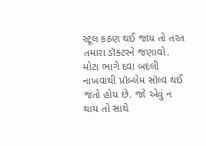સ્ટૂલ કઠણ થઈ જાય તો તરત તમારા ડૉક્ટરને જણાવો. મોટા ભાગે દવા બદલી નાખવાથી પ્રૉબ્લેમ સૉલ્વ થઈ જતો હોય છે. જો એવું ન થાય તો સાથે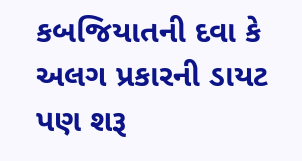કબજિયાતની દવા કે અલગ પ્રકારની ડાયટ પણ શરૂ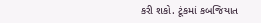કરી શકો. ટૂંકમાં કબજિયાત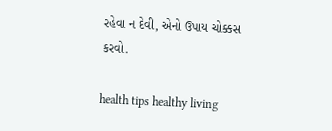રહેવા ન દેવી, એનો ઉપાય ચોક્કસ કરવો.

health tips healthy living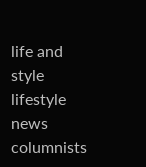life and style lifestyle news columnists